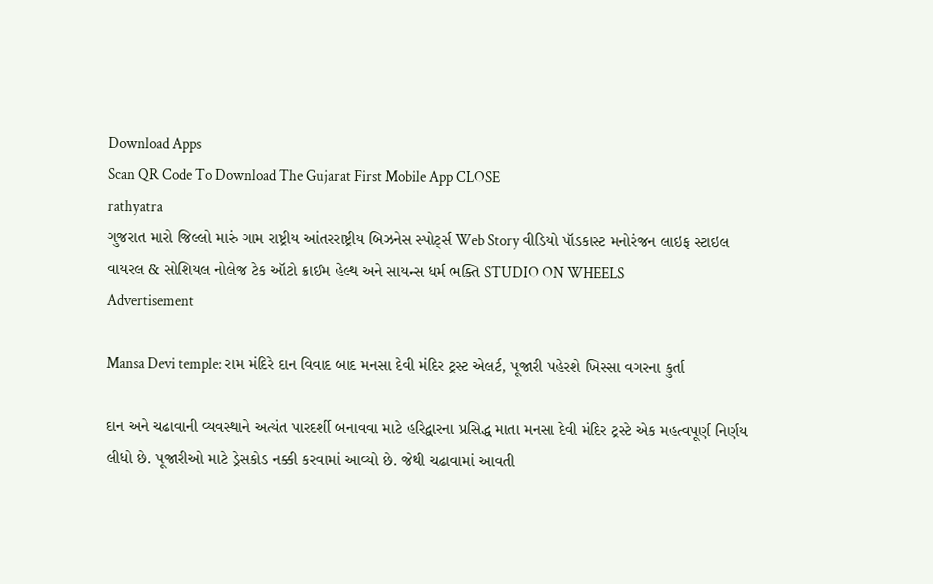Download Apps
Scan QR Code To Download The Gujarat First Mobile App CLOSE
rathyatra
ગુજરાત મારો જિલ્લો મારું ગામ રાષ્ટ્રીય આંતરરાષ્ટ્રીય બિઝનેસ સ્પોર્ટ્સ Web Story વીડિયો પૉડકાસ્ટ મનોરંજન લાઇફ સ્ટાઇલ વાયરલ & સોશિયલ નોલેજ ટેક ઑટો ક્રાઈમ હેલ્થ અને સાયન્સ ધર્મ ભક્તિ STUDIO ON WHEELS
Advertisement

Mansa Devi temple: રામ મંદિરે દાન વિવાદ બાદ મનસા દેવી મંદિર ટ્રસ્ટ એલર્ટ, પૂજારી પહેરશે ખિસ્સા વગરના કુર્તા

દાન અને ચઢાવાની વ્યવસ્થાને અત્યંત પારદર્શી બનાવવા માટે હરિદ્વારના પ્રસિદ્ધ માતા મનસા દેવી મંદિર ટ્રસ્ટે એક મહત્વપૂર્ણ નિર્ણય લીધો છે. પૂજારીઓ માટે ડ્રેસકોડ નક્કી કરવામાં આવ્યો છે. જેથી ચઢાવામાં આવતી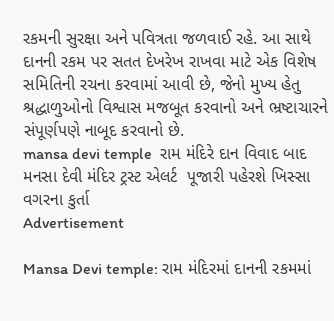રકમની સુરક્ષા અને પવિત્રતા જળવાઈ રહે. આ સાથે દાનની રકમ પર સતત દેખરેખ રાખવા માટે એક વિશેષ સમિતિની રચના કરવામાં આવી છે, જેનો મુખ્ય હેતુ શ્રદ્ધાળુઓનો વિશ્વાસ મજબૂત કરવાનો અને ભ્રષ્ટાચારને સંપૂર્ણપણે નાબૂદ કરવાનો છે.
mansa devi temple  રામ મંદિરે દાન વિવાદ બાદ મનસા દેવી મંદિર ટ્રસ્ટ એલર્ટ  પૂજારી પહેરશે ખિસ્સા વગરના કુર્તા
Advertisement

Mansa Devi temple: રામ મંદિરમાં દાનની રકમમાં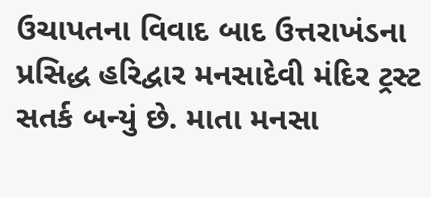ઉચાપતના વિવાદ બાદ ઉત્તરાખંડના પ્રસિદ્ધ હરિદ્વાર મનસાદેવી મંદિર ટ્રસ્ટ સતર્ક બન્યું છે. માતા મનસા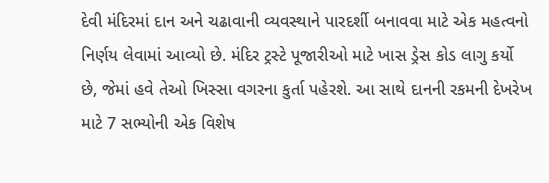દેવી મંદિરમાં દાન અને ચઢાવાની વ્યવસ્થાને પારદર્શી બનાવવા માટે એક મહત્વનો નિર્ણય લેવામાં આવ્યો છે. મંદિર ટ્રસ્ટે પૂજારીઓ માટે ખાસ ડ્રેસ કોડ લાગુ કર્યો છે, જેમાં હવે તેઓ ખિસ્સા વગરના કુર્તા પહેરશે. આ સાથે દાનની રકમની દેખરેખ માટે 7 સભ્યોની એક વિશેષ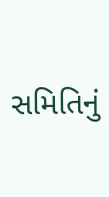સમિતિનું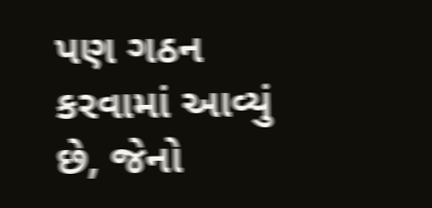પણ ગઠન કરવામાં આવ્યું છે, જેનો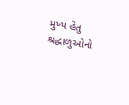મુખ્ય હેતુ શ્રદ્ધાળુઓનો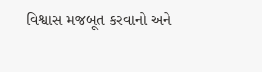વિશ્વાસ મજબૂત કરવાનો અને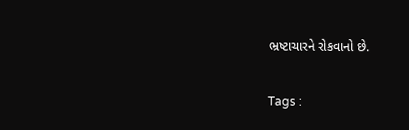ભ્રષ્ટાચારને રોકવાનો છે.

Tags :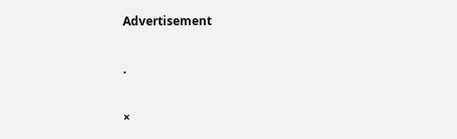Advertisement

.

×